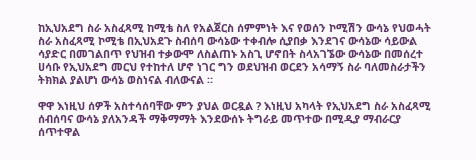ከኢህአደግ ስራ አስፈጻሚ ከሚቴ ስለ የአልጀርስ ሰምምነት እና የወሰን ኮሚሽን ውሳኔ የህወሓት ስራ አስፈጻሚ ኮሚቴ በኢህአደጉ ስብሰባ ውሳኔው ተቀብሎ ሲያበቃ እንደገና ውሳኔው ሳይውል ሳያድር በመገልበጥ የህዝብ ተቃውሞ ለስልጠኑ አስጊ ሆኖበት ስላአገኜው ውሳኔው በመሰረተ ሀሳቡ የኢህአደግ መርህ የተከተለ ሆኖ ነገር ግን ወደህዝብ ወርደን አሳማኝ ስራ ባለመስራታችን ትክክል ያልሆነ ውሳኔ ወስነናል ብለውናል ።

ዋዋ እነዚህ ሰዎች አስተሳሰባቸው ምን ያህል ወርዷል ? እነዚህ አካላት የኢህአደግ ስራ አስፈጻሚ ሰብሰባና ውሳኔ ያለአንዳች ማቅማማት እንደውሰኑ ትግራይ መጥተው በሚዲያ ማብራርያ ሰጥተዋል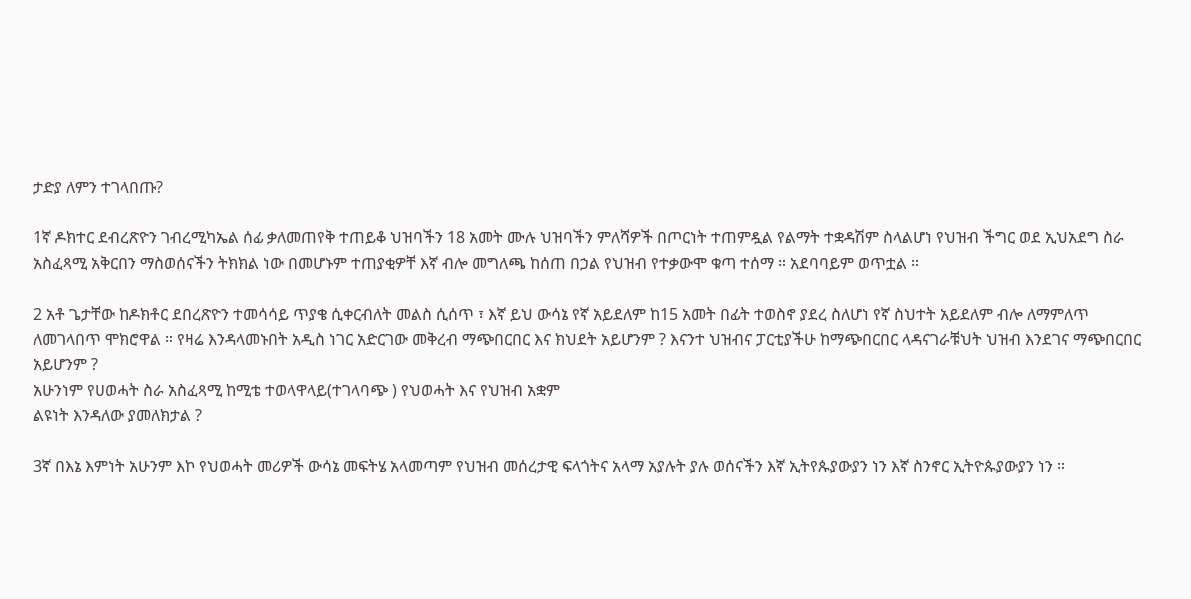ታድያ ለምን ተገላበጡ?

1ኛ ዶክተር ደብረጽዮን ገብረሚካኤል ሰፊ ቃለመጠየቅ ተጠይቆ ህዝባችን 18 አመት ሙሉ ህዝባችን ምለሻዎች በጦርነት ተጠምዷል የልማት ተቋዳሽም ስላልሆነ የህዝብ ችግር ወደ ኢህአደግ ስራ አስፈጻሚ አቅርበን ማስወሰናችን ትክክል ነው በመሆኑም ተጠያቂዎቸ እኛ ብሎ መግለጫ ከሰጠ በኃል የህዝብ የተቃውሞ ቁጣ ተሰማ ። አደባባይም ወጥቷል ።

2 አቶ ጌታቸው ከዶክቶር ደበረጽዮን ተመሳሳይ ጥያቄ ሲቀርብለት መልስ ሲሰጥ ፣ እኛ ይህ ውሳኔ የኛ አይደለም ከ15 አመት በፊት ተወስኖ ያደረ ስለሆነ የኛ ስህተት አይደለም ብሎ ለማምለጥ ለመገላበጥ ሞክሮዋል ። የዛሬ እንዳላመኑበት አዲስ ነገር አድርገው መቅረብ ማጭበርበር እና ክህደት አይሆንም ? እናንተ ህዝብና ፓርቲያችሁ ከማጭበርበር ላዳናገራቹህት ህዝብ እንደገና ማጭበርበር አይሆንም ?
አሁንነም የሀወሓት ስራ አስፈጻሚ ከሚቴ ተወላዋላይ(ተገላባጭ ) የህወሓት እና የህዝብ አቋም
ልዩነት እንዳለው ያመለክታል ?

3ኛ በእኔ እምነት አሁንም እኮ የህወሓት መሪዎች ውሳኔ መፍትሄ አላመጣም የህዝብ መሰረታዊ ፍላጎትና አላማ አያሉት ያሉ ወሰናችን እኛ ኢትየጱያውያን ነን እኛ ስንኖር ኢትዮጱያውያን ነን ።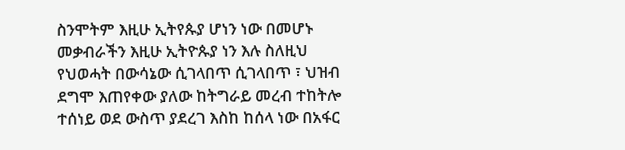ስንሞትም እዚሁ ኢትየጱያ ሆነን ነው በመሆኑ መቃብራችን እዚሁ ኢትዮጱያ ነን እሉ ስለዚህ የህወሓት በውሳኔው ሲገላበጥ ሲገላበጥ ፣ ህዝብ ደግሞ እጠየቀው ያለው ከትግራይ መረብ ተከትሎ ተሰነይ ወደ ውስጥ ያደረገ እስከ ከሰላ ነው በአፋር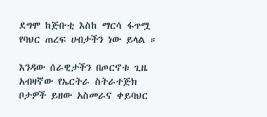ደግሞ ከጅቡቲ እስከ ማርሳ ፋጥሟ የባህር ጠረፍ ሀብታችን ነው ይላል ።

እንዳው ሰራዊታችን በጦርኖቱ ጊዜ አብዛኛው የኤርትራ ስትራተጅክ ቦታዎች ይዘው አስመራና ቀይባህር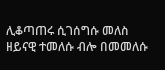ሊቆጣጠሩ ሲገሰግሱ መለስ ዘይናዊ ተመለሱ ብሎ በመመለሱ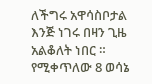ለችግሩ አዋሳስቦታል እንጅ ነገሩ በዛን ጊዜ አልቆለት ነበር ።
የሚቀጥለው 8 ወሳኔ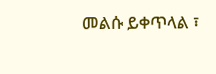መልሱ ይቀጥላል ፣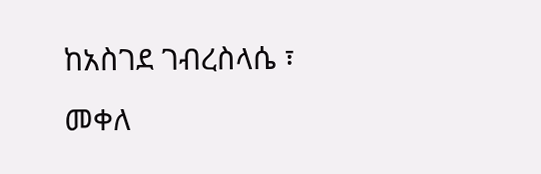ከአስገደ ገብረስላሴ ፣
መቀለ